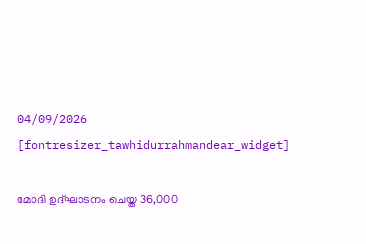04/09/2026
[fontresizer_tawhidurrahmandear_widget]

മോദി ഉദ്ഘാടനം ചെയ്ത 36,000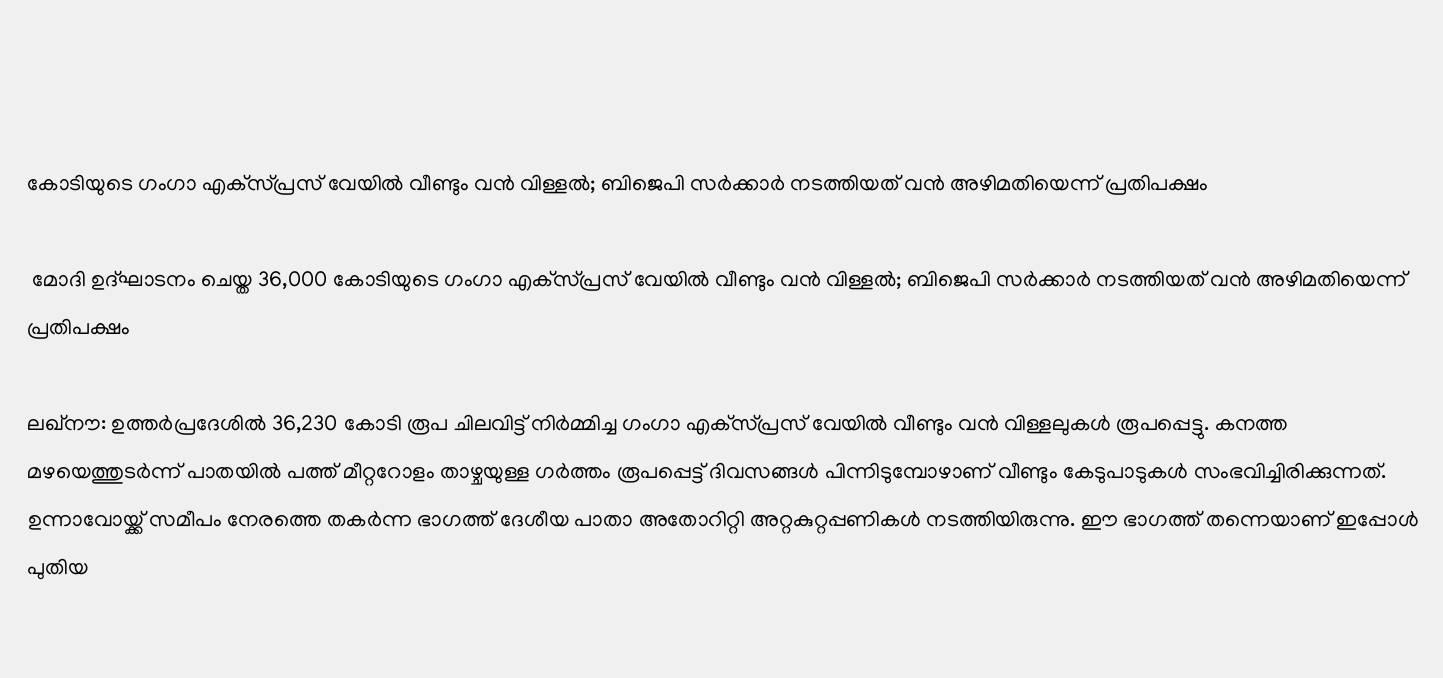കോടിയുടെ ഗംഗാ എക്‌സ്പ്രസ് വേയിൽ വീണ്ടും വൻ വിള്ളൽ; ബിജെപി സർക്കാർ നടത്തിയത് വൻ അഴിമതിയെന്ന് പ്രതിപക്ഷം

 മോദി ഉദ്ഘാടനം ചെയ്ത 36,000 കോടിയുടെ ഗംഗാ എക്‌സ്പ്രസ് വേയിൽ വീണ്ടും വൻ വിള്ളൽ; ബിജെപി സർക്കാർ നടത്തിയത് വൻ അഴിമതിയെന്ന് പ്രതിപക്ഷം

ലഖ്നൗ: ഉത്തർപ്രദേശിൽ 36,230 കോടി രൂപ ചിലവിട്ട് നിർമ്മിച്ച ഗംഗാ എക്‌സ്പ്രസ് വേയിൽ വീണ്ടും വൻ വിള്ളലുകൾ രൂപപ്പെട്ടു. കനത്ത മഴയെത്തുടർന്ന് പാതയിൽ പത്ത് മീറ്ററോളം താഴ്ചയുള്ള ഗർത്തം രൂപപ്പെട്ട് ദിവസങ്ങൾ പിന്നിടുമ്പോഴാണ് വീണ്ടും കേടുപാടുകൾ സംഭവിച്ചിരിക്കുന്നത്. ഉന്നാവോയ്ക്ക് സമീപം നേരത്തെ തകർന്ന ഭാഗത്ത് ദേശീയ പാതാ അതോറിറ്റി അറ്റകുറ്റപ്പണികൾ നടത്തിയിരുന്നു. ഈ ഭാഗത്ത് തന്നെയാണ് ഇപ്പോൾ പുതിയ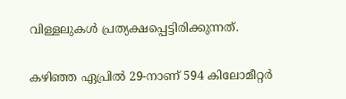വിള്ളലുകൾ പ്രത്യക്ഷപ്പെട്ടിരിക്കുന്നത്.

കഴിഞ്ഞ ഏപ്രിൽ 29-നാണ് 594 കിലോമീറ്റർ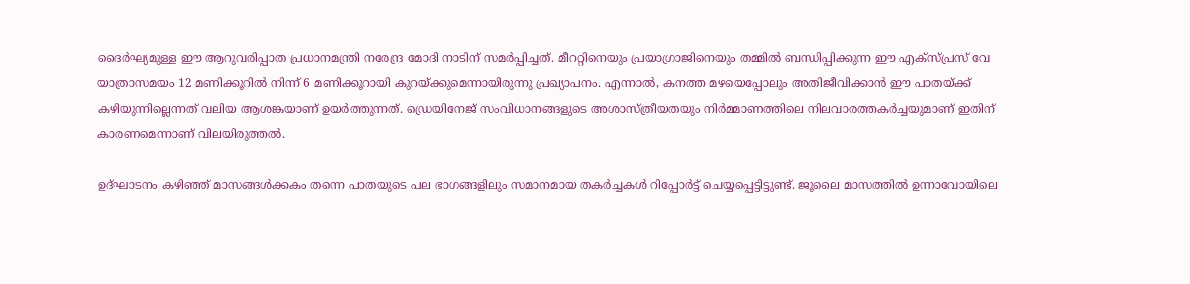ദൈർഘ്യമുള്ള ഈ ആറുവരിപ്പാത പ്രധാനമന്ത്രി നരേന്ദ്ര മോദി നാടിന് സമർപ്പിച്ചത്. മീററ്റിനെയും പ്രയാഗ്രാജിനെയും തമ്മിൽ ബന്ധിപ്പിക്കുന്ന ഈ എക്‌സ്പ്രസ് വേ യാത്രാസമയം 12 മണിക്കൂറിൽ നിന്ന് 6 മണിക്കൂറായി കുറയ്ക്കുമെന്നായിരുന്നു പ്രഖ്യാപനം. എന്നാൽ, കനത്ത മഴയെപ്പോലും അതിജീവിക്കാൻ ഈ പാതയ്ക്ക് കഴിയുന്നില്ലെന്നത് വലിയ ആശങ്കയാണ് ഉയർത്തുന്നത്. ഡ്രെയിനേജ് സംവിധാനങ്ങളുടെ അശാസ്ത്രീയതയും നിർമ്മാണത്തിലെ നിലവാരത്തകർച്ചയുമാണ് ഇതിന് കാരണമെന്നാണ് വിലയിരുത്തൽ.

ഉദ്ഘാടനം കഴിഞ്ഞ് മാസങ്ങൾക്കകം തന്നെ പാതയുടെ പല ഭാഗങ്ങളിലും സമാനമായ തകർച്ചകൾ റിപ്പോർട്ട് ചെയ്യപ്പെട്ടിട്ടുണ്ട്. ജൂലൈ മാസത്തിൽ ഉന്നാവോയിലെ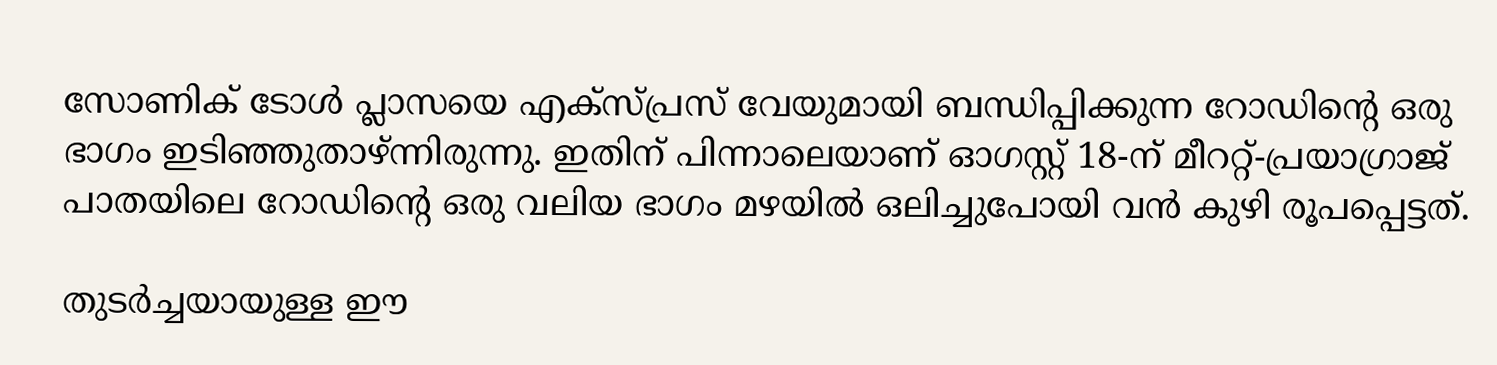സോണിക് ടോൾ പ്ലാസയെ എക്‌സ്പ്രസ് വേയുമായി ബന്ധിപ്പിക്കുന്ന റോഡിന്റെ ഒരു ഭാഗം ഇടിഞ്ഞുതാഴ്ന്നിരുന്നു. ഇതിന് പിന്നാലെയാണ് ഓഗസ്റ്റ് 18-ന് മീററ്റ്-പ്രയാഗ്രാജ് പാതയിലെ റോഡിന്റെ ഒരു വലിയ ഭാഗം മഴയിൽ ഒലിച്ചുപോയി വൻ കുഴി രൂപപ്പെട്ടത്.

തുടർച്ചയായുള്ള ഈ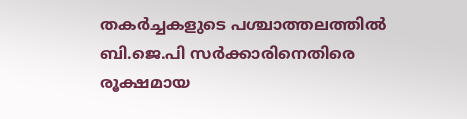തകർച്ചകളുടെ പശ്ചാത്തലത്തിൽ ബി.ജെ.പി സർക്കാരിനെതിരെ രൂക്ഷമായ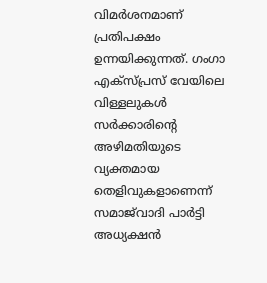വിമർശനമാണ് പ്രതിപക്ഷം ഉന്നയിക്കുന്നത്. ഗംഗാ എക്‌സ്പ്രസ് വേയിലെ വിള്ളലുകൾ സർക്കാരിന്റെ അഴിമതിയുടെ വ്യക്തമായ തെളിവുകളാണെന്ന് സമാജ്‌വാദി പാർട്ടി അധ്യക്ഷൻ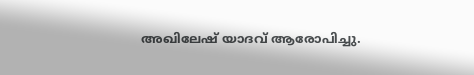അഖിലേഷ് യാദവ് ആരോപിച്ചു.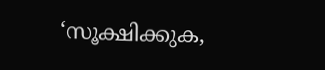‘സൂക്ഷിക്കുക,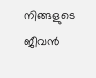നിങ്ങളുടെ ജീവൻ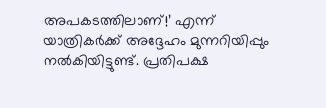അപകടത്തിലാണ്!’ എന്ന് യാത്രികർക്ക് അദ്ദേഹം മുന്നറിയിപ്പും നൽകിയിട്ടുണ്ട്. പ്രതിപക്ഷ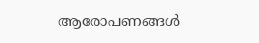ആരോപണങ്ങൾ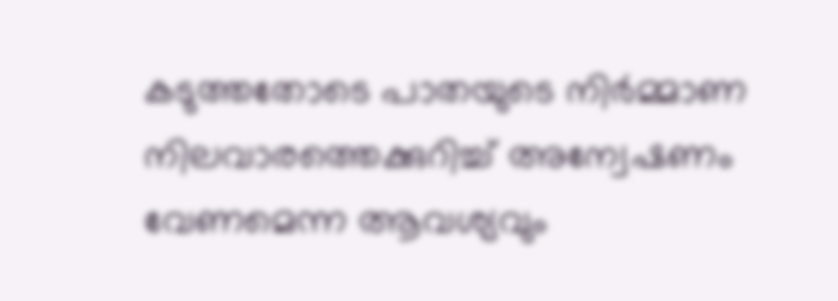കടുത്തതോടെ പാതയുടെ നിർമ്മാണ നിലവാരത്തെക്കുറിച്ച് അന്വേഷണം വേണമെന്ന ആവശ്യവും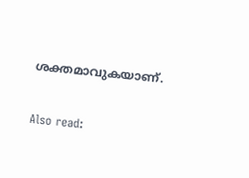ശക്തമാവുകയാണ്.

Also read: